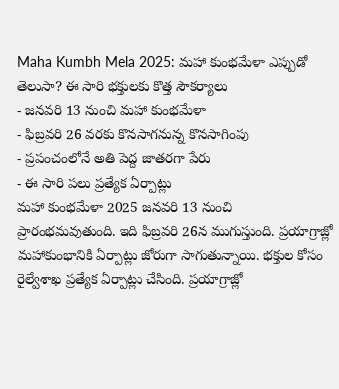Maha Kumbh Mela 2025: మహా కుంభమేళా ఎప్పుడో తెలుసా? ఈ సారి భక్తులకు కొత్త సౌకర్యాలు
- జనవరి 13 నుంచి మహా కుంభమేళా
- ఫిబ్రవరి 26 వరకు కొనసాగనున్న కొనసాగింపు
- ప్రపంచంలోనే అతి పెద్ద జాతరగా పేరు
- ఈ సారి పలు ప్రత్యేక ఏర్పాట్లు
మహా కుంభమేళా 2025 జనవరి 13 నుంచి ప్రారంభమవుతుంది. ఇది ఫిబ్రవరి 26న ముగుస్తుంది. ప్రయాగ్రాజ్లో మహాకుంభానికి ఏర్పాట్లు జోరుగా సాగుతున్నాయి. భక్తుల కోసం రైల్వేశాఖ ప్రత్యేక ఏర్పాట్లు చేసింది. ప్రయాగ్రాజ్లో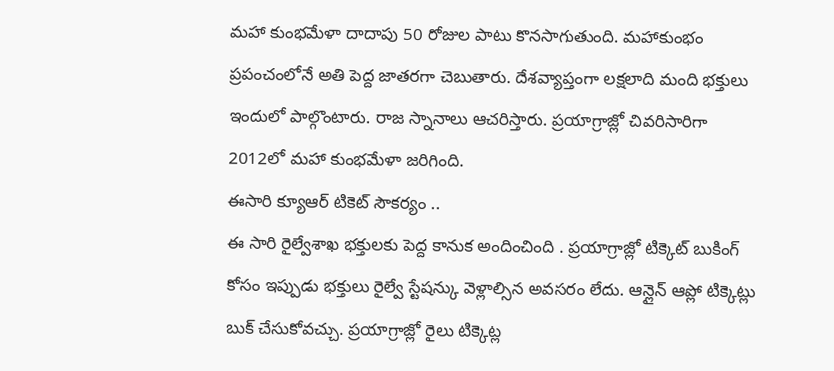మహా కుంభమేళా దాదాపు 50 రోజుల పాటు కొనసాగుతుంది. మహాకుంభం ప్రపంచంలోనే అతి పెద్ద జాతరగా చెబుతారు. దేశవ్యాప్తంగా లక్షలాది మంది భక్తులు ఇందులో పాల్గొంటారు. రాజ స్నానాలు ఆచరిస్తారు. ప్రయాగ్రాజ్లో చివరిసారిగా 2012లో మహా కుంభమేళా జరిగింది.
ఈసారి క్యూఆర్ టికెట్ సౌకర్యం ..
ఈ సారి రైల్వేశాఖ భక్తులకు పెద్ద కానుక అందించింది . ప్రయాగ్రాజ్లో టిక్కెట్ బుకింగ్ కోసం ఇప్పుడు భక్తులు రైల్వే స్టేషన్కు వెళ్లాల్సిన అవసరం లేదు. ఆన్లైన్ ఆప్లో టిక్కెట్లు బుక్ చేసుకోవచ్చు. ప్రయాగ్రాజ్లో రైలు టిక్కెట్ల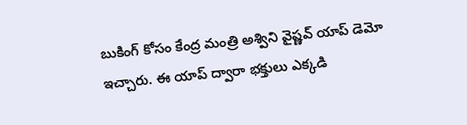బుకింగ్ కోసం కేంద్ర మంత్రి అశ్విని వైష్ణవ్ యాప్ డెమో ఇచ్చారు. ఈ యాప్ ద్వారా భక్తులు ఎక్కడి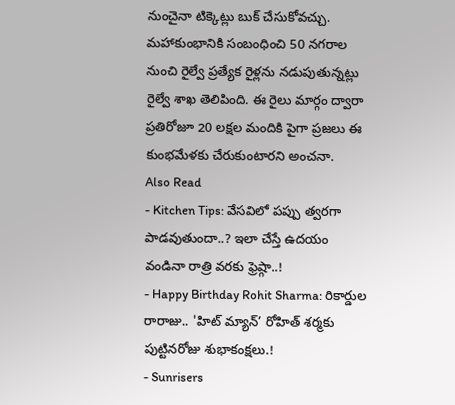నుంచైనా టిక్కెట్లు బుక్ చేసుకోవచ్చు. మహాకుంభానికి సంబంధించి 50 నగరాల నుంచి రైల్వే ప్రత్యేక రైళ్లను నడుపుతున్నట్లు రైల్వే శాఖ తెలిపింది. ఈ రైలు మార్గం ద్వారా ప్రతిరోజూ 20 లక్షల మందికి పైగా ప్రజలు ఈ కుంభమేళకు చేరుకుంటారని అంచనా.
Also Read
- Kitchen Tips: వేసవిలో పప్పు త్వరగా పాడవుతుందా..? ఇలా చేస్తే ఉదయం వండినా రాత్రి వరకు ఫ్రెష్గా..!
- Happy Birthday Rohit Sharma: రికార్డుల రారాజు.. 'హిట్ మ్యాన్’ రోహిత్ శర్మకు పుట్టినరోజు శుభాకంక్షలు.!
- Sunrisers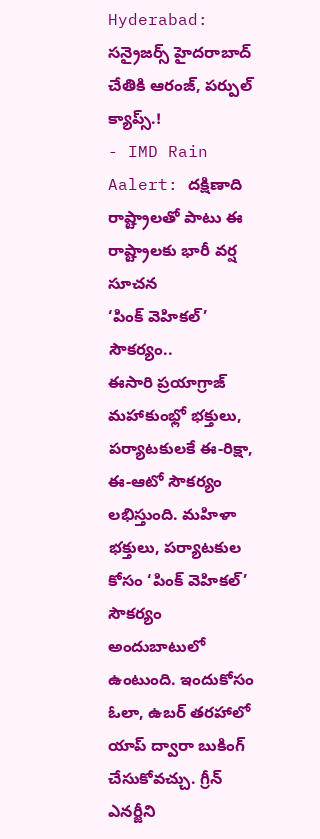Hyderabad: సన్రైజర్స్ హైదరాబాద్ చేతికి ఆరంజ్, పర్పుల్ క్యాప్స్.!
- IMD Rain Aalert: దక్షిణాది రాష్ట్రాలతో పాటు ఈ రాష్ట్రాలకు భారీ వర్ష సూచన
‘పింక్ వెహికల్’ సౌకర్యం..
ఈసారి ప్రయాగ్రాజ్ మహాకుంభ్లో భక్తులు, పర్యాటకులకే ఈ-రిక్షా, ఈ-ఆటో సౌకర్యం లభిస్తుంది. మహిళా భక్తులు, పర్యాటకుల కోసం ‘పింక్ వెహికల్’ సౌకర్యం అందుబాటులో ఉంటుంది. ఇందుకోసం ఓలా, ఉబర్ తరహాలో యాప్ ద్వారా బుకింగ్ చేసుకోవచ్చు. గ్రీన్ ఎనర్జీని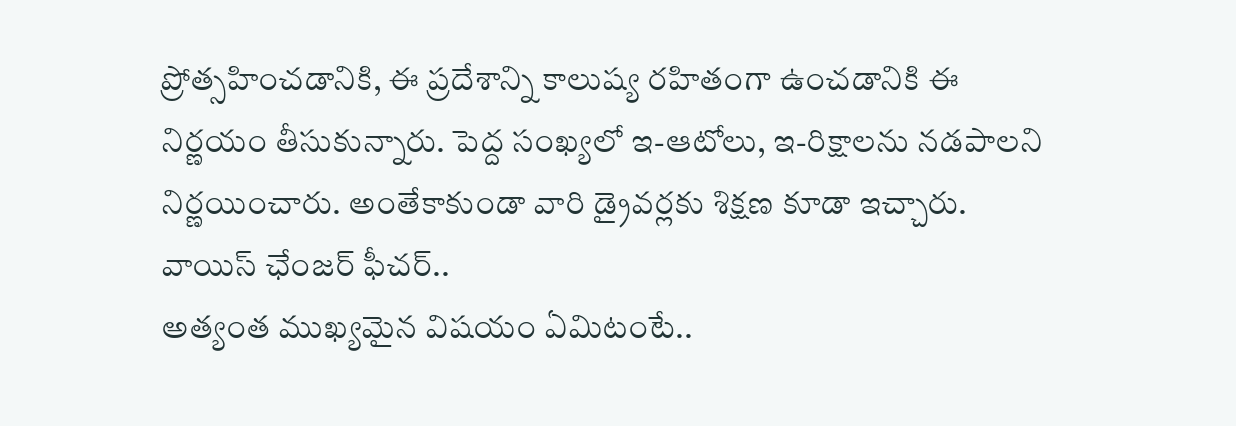ప్రోత్సహించడానికి, ఈ ప్రదేశాన్ని కాలుష్య రహితంగా ఉంచడానికి ఈ నిర్ణయం తీసుకున్నారు. పెద్ద సంఖ్యలో ఇ-ఆటోలు, ఇ-రిక్షాలను నడపాలని నిర్ణయించారు. అంతేకాకుండా వారి డ్రైవర్లకు శిక్షణ కూడా ఇచ్చారు.
వాయిస్ ఛేంజర్ ఫీచర్..
అత్యంత ముఖ్యమైన విషయం ఏమిటంటే..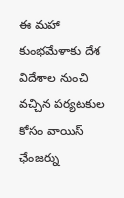ఈ మహా కుంభమేళాకు దేశ విదేశాల నుంచి వచ్చిన పర్యటకుల కోసం వాయిస్ ఛేంజర్ను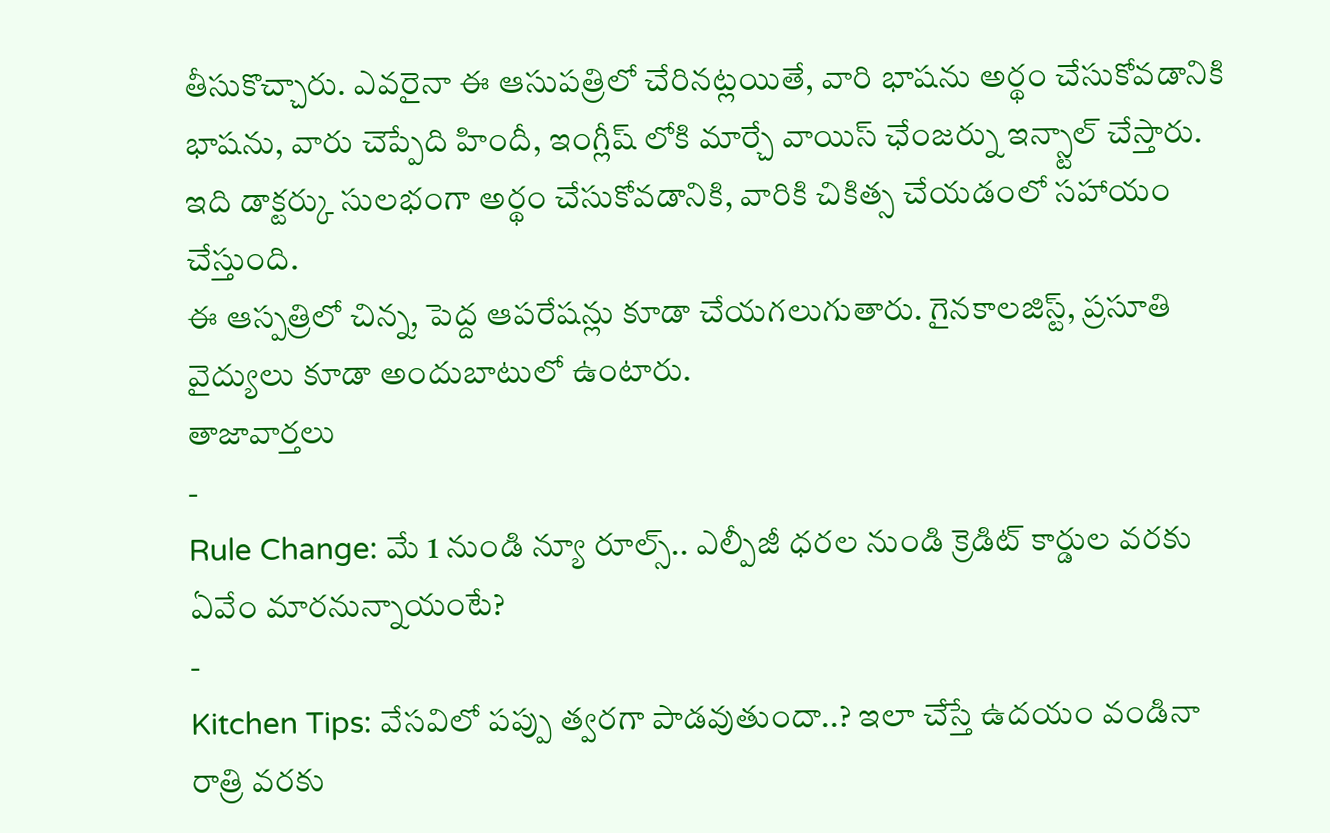తీసుకొచ్చారు. ఎవరైనా ఈ ఆసుపత్రిలో చేరినట్లయితే, వారి భాషను అర్థం చేసుకోవడానికి భాషను, వారు చెప్పేది హిందీ, ఇంగ్లీష్ లోకి మార్చే వాయిస్ ఛేంజర్ను ఇన్స్టాల్ చేస్తారు. ఇది డాక్టర్కు సులభంగా అర్థం చేసుకోవడానికి, వారికి చికిత్స చేయడంలో సహాయం చేస్తుంది.
ఈ ఆస్పత్రిలో చిన్న, పెద్ద ఆపరేషన్లు కూడా చేయగలుగుతారు. గైనకాలజిస్ట్, ప్రసూతి వైద్యులు కూడా అందుబాటులో ఉంటారు.
తాజావార్తలు
-
Rule Change: మే 1 నుండి న్యూ రూల్స్.. ఎల్పీజీ ధరల నుండి క్రెడిట్ కార్డుల వరకు ఏవేం మారనున్నాయంటే?
-
Kitchen Tips: వేసవిలో పప్పు త్వరగా పాడవుతుందా..? ఇలా చేస్తే ఉదయం వండినా రాత్రి వరకు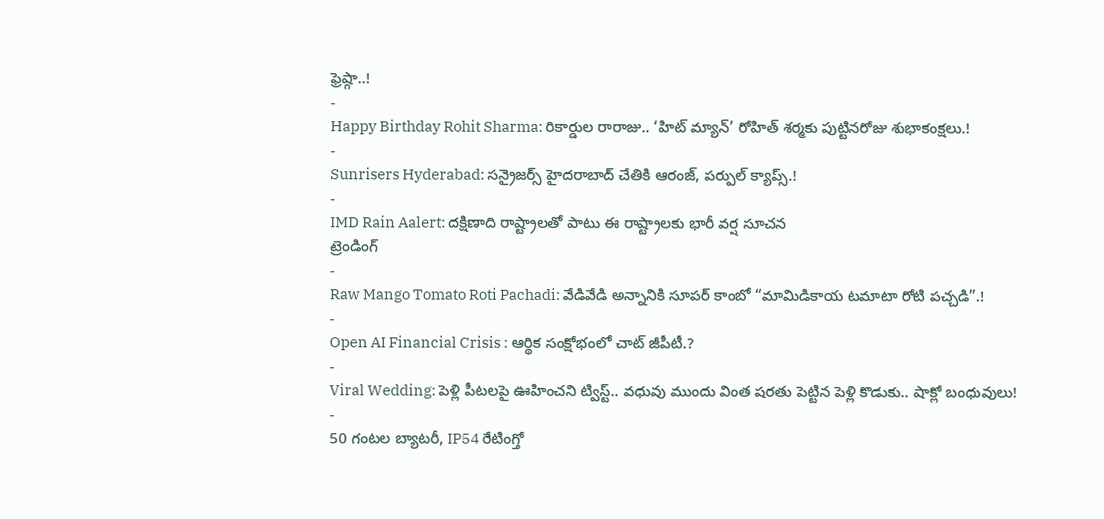ఫ్రెష్గా..!
-
Happy Birthday Rohit Sharma: రికార్డుల రారాజు.. ‘హిట్ మ్యాన్’ రోహిత్ శర్మకు పుట్టినరోజు శుభాకంక్షలు.!
-
Sunrisers Hyderabad: సన్రైజర్స్ హైదరాబాద్ చేతికి ఆరంజ్, పర్పుల్ క్యాప్స్.!
-
IMD Rain Aalert: దక్షిణాది రాష్ట్రాలతో పాటు ఈ రాష్ట్రాలకు భారీ వర్ష సూచన
ట్రెండింగ్
-
Raw Mango Tomato Roti Pachadi: వేడివేడి అన్నానికి సూపర్ కాంబో “మామిడికాయ టమాటా రోటి పచ్చడి”.!
-
Open AI Financial Crisis : ఆర్థిక సంక్షోభంలో చాట్ జీపీటీ.?
-
Viral Wedding: పెళ్లి పీటలపై ఊహించని ట్విస్ట్.. వధువు ముందు వింత షరతు పెట్టిన పెళ్లి కొడుకు.. షాక్లో బంధువులు!
-
50 గంటల బ్యాటరీ, IP54 రేటింగ్తో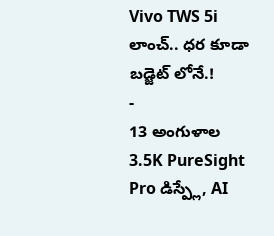Vivo TWS 5i లాంచ్.. ధర కూడా బడ్జెట్ లోనే.!
-
13 అంగుళాల 3.5K PureSight Pro డిస్ప్లే, AI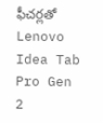ఫీచర్లతో Lenovo Idea Tab Pro Gen 2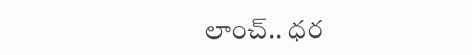లాంచ్.. ధర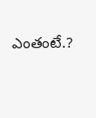ఎంతంటే.?